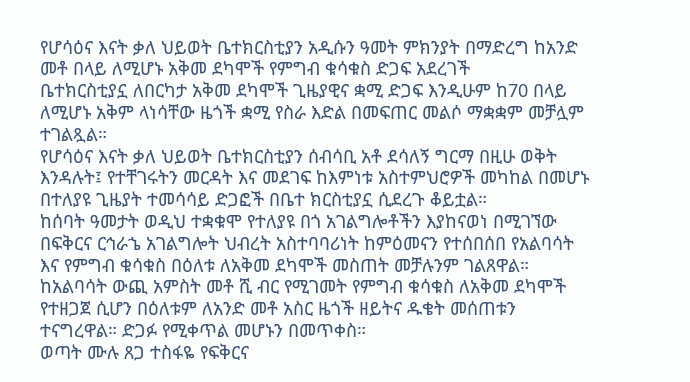የሆሳዕና እናት ቃለ ህይወት ቤተክርስቲያን አዲሱን ዓመት ምክንያት በማድረግ ከአንድ መቶ በላይ ለሚሆኑ አቅመ ደካሞች የምግብ ቁሳቁስ ድጋፍ አደረገች
ቤተክርስቲያኗ ለበርካታ አቅመ ደካሞች ጊዜያዊና ቋሚ ድጋፍ እንዲሁም ከ70 በላይ ለሚሆኑ አቅም ላነሳቸው ዜጎች ቋሚ የስራ እድል በመፍጠር መልሶ ማቋቋም መቻሏም ተገልጿል።
የሆሳዕና እናት ቃለ ህይወት ቤተክርስቲያን ሰብሳቢ አቶ ደሳለኝ ግርማ በዚሁ ወቅት እንዳሉት፤ የተቸገሩትን መርዳት እና መደገፍ ከእምነቱ አስተምህሮዎች መካከል በመሆኑ በተለያዩ ጊዜያት ተመሳሳይ ድጋፎች በቤተ ክርስቲያኗ ሲደረጉ ቆይቷል።
ከሰባት ዓመታት ወዲህ ተቋቁሞ የተለያዩ በጎ አገልግሎቶችን እያከናወነ በሚገኘው በፍቅርና ርኅራኄ አገልግሎት ህብረት አስተባባሪነት ከምዕመናን የተሰበሰበ የአልባሳት እና የምግብ ቁሳቁስ በዕለቱ ለአቅመ ደካሞች መስጠት መቻሉንም ገልጸዋል።
ከአልባሳት ውጪ አምስት መቶ ሺ ብር የሚገመት የምግብ ቁሳቁስ ለአቅመ ደካሞች የተዘጋጀ ሲሆን በዕለቱም ለአንድ መቶ አስር ዜጎች ዘይትና ዱቄት መሰጠቱን ተናግረዋል። ድጋፉ የሚቀጥል መሆኑን በመጥቀስ።
ወጣት ሙሉ ጸጋ ተስፋዬ የፍቅርና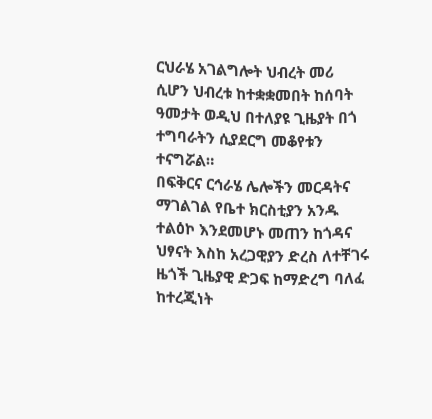ርህራሄ አገልግሎት ህብረት መሪ ሲሆን ህብረቱ ከተቋቋመበት ከሰባት ዓመታት ወዲህ በተለያዩ ጊዜያት በጎ ተግባራትን ሲያደርግ መቆየቱን ተናግሯል።
በፍቅርና ርኅራሄ ሌሎችን መርዳትና ማገልገል የቤተ ክርስቲያን አንዱ ተልዕኮ እንደመሆኑ መጠን ከጎዳና ህፃናት እስከ አረጋዊያን ድረስ ለተቸገሩ ዜጎች ጊዜያዊ ድጋፍ ከማድረግ ባለፈ ከተረጂነት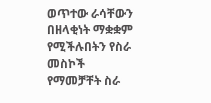ወጥተው ራሳቸውን በዘላቂነት ማቋቋም የሚችሉበትን የስራ መስኮች የማመቻቸት ስራ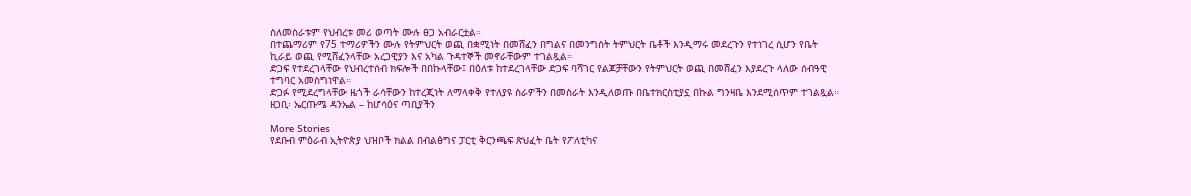ስለመስራቱም የህብረቱ መሪ ወጣት ሙሉ ፀጋ አብራርቷል።
በተጨማሪም የ75 ተማሪዎችን ሙሉ የትምህርት ወጪ በቋሚነት በመሸፈን በግልና በመንግስት ትምህርት ቤቶች እንዲማሩ መደረጉን የተነገረ ሲሆን የቤት ኪራይ ወጪ የሚሸፈንላቸው አረጋዊያን እና አካል ጉዳተኞች መኖራቸውም ተገልጿል።
ድጋፍ የተደረገላቸው የህብረተሰብ ክፍሎች በበኩላቸው፤ በዕለቱ ከተደረገላቸው ድጋፍ ባሻገር የልጆቻቸውን የትምህርት ወጪ በመሸፈን እያደረጉ ላለው ሰብዓዊ ተግባር አመስግነዋል።
ድጋፉ የሚደረግላቸው ዜጎች ራሳቸውን ከተረጂነት ለማላቀቅ የተለያዩ ስራዎችን በመስራት እንዲለወጡ በቤተክርስቲያኗ በኩል ግንዛቤ እንደሚሰጥም ተገልጿል።
ዘጋቢ፡ ኤርጡሜ ዳንኤል – ከሆሳዕና ጣቢያችን

More Stories
የደቡብ ምዕራብ ኢትዮጵያ ህዝቦች ክልል በብልፅግና ፓርቲ ቅርንጫፍ ጽህፈት ቤት የፖለቲካና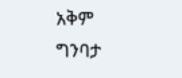አቅም ግንባታ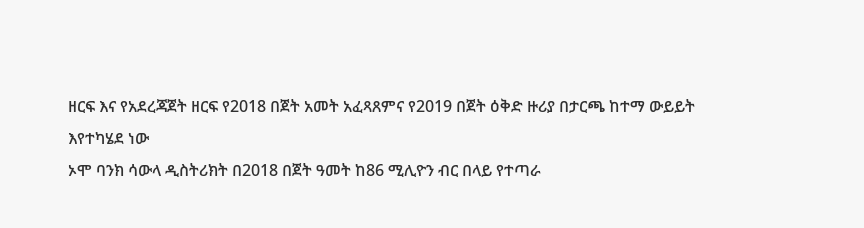ዘርፍ እና የአደረጃጀት ዘርፍ የ2018 በጀት አመት አፈጻጸምና የ2019 በጀት ዕቅድ ዙሪያ በታርጫ ከተማ ውይይት እየተካሄደ ነው
ኦሞ ባንክ ሳውላ ዲስትሪክት በ2018 በጀት ዓመት ከ86 ሚሊዮን ብር በላይ የተጣራ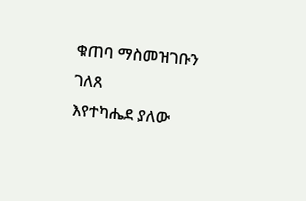ቁጠባ ማስመዝገቡን ገለጸ
እየተካሔደ ያለው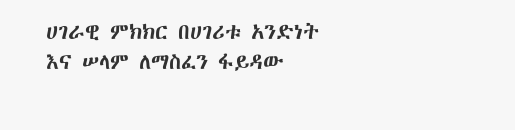ሀገራዊ ምክክር በሀገሪቱ አንድነት እና ሠላም ለማስፈን ፋይዳው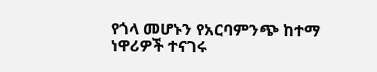የጎላ መሆኑን የአርባምንጭ ከተማ ነዋሪዎች ተናገሩ